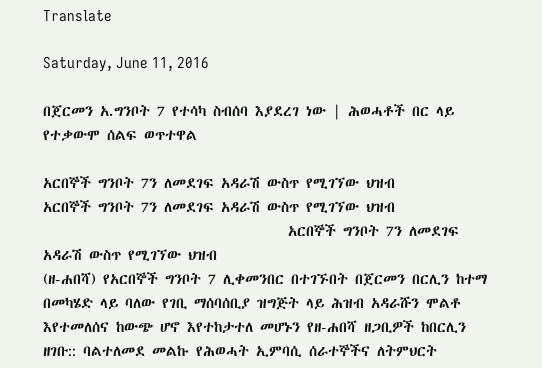Translate

Saturday, June 11, 2016

በጀርመን አ.ግንቦት 7 የተሳካ ስብሰባ እያደረገ ነው | ሕወሓቶች በር ላይ የተቃውሞ ሰልፍ ወጥተዋል

አርበኞች ግንቦት 7ን ለመደገፍ አዳራሽ ውስጥ የሚገኘው ህዝብ
አርበኞች ግንቦት 7ን ለመደገፍ አዳራሽ ውስጥ የሚገኘው ህዝብ
                                   አርበኞች ግንቦት 7ን ለመደገፍ አዳራሽ ውስጥ የሚገኘው ህዝብ
(ዘ-ሐበሻ) የአርበኞች ግንቦት 7 ሊቀመንበር በተገኙበት በጀርመን በርሊን ከተማ በመካሄድ ላይ ባለው የገቢ ማሰባሰቢያ ዝግጅት ላይ ሕዝብ አዳራሹን ሞልቶ እየተመለሰና ከውጭ ሆኖ እየተከታተለ መሆኑን የዘ-ሐበሻ ዘጋቢዎች ከበርሊን ዘገቡ:: ባልተለመደ መልኩ የሕወሓት ኢምባሲ ሰራተኞችና ለትምህርት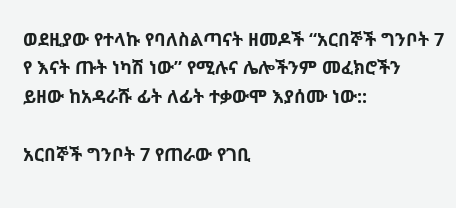ወደዚያው የተላኩ የባለስልጣናት ዘመዶች “አርበኞች ግንቦት 7 የ እናት ጡት ነካሽ ነው” የሚሉና ሌሎችንም መፈክሮችን ይዘው ከአዳራሹ ፊት ለፊት ተቃውሞ እያሰሙ ነው::

አርበኞች ግንቦት 7 የጠራው የገቢ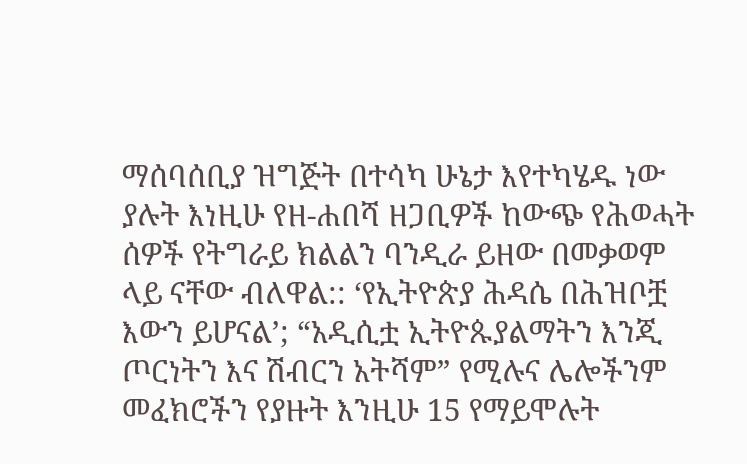ማሰባሰቢያ ዝግጅት በተሳካ ሁኔታ እየተካሄዱ ነው ያሉት እነዚሁ የዘ-ሐበሻ ዘጋቢዎች ከውጭ የሕወሓት ሰዎች የትግራይ ክልልን ባንዲራ ይዘው በመቃወም ላይ ናቸው ብለዋል:: ‘የኢትዮጵያ ሕዳሴ በሕዝቦቿ እውን ይሆናል’; “አዲሲቷ ኢትዮጱያልማትን እንጂ ጦርነትን እና ሽብርን አትሻም” የሚሉና ሌሎችንም መፈክሮችን የያዙት እንዚሁ 15 የማይሞሉት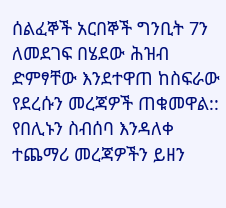ሰልፈኞች አርበኞች ግንቢት 7ን ለመደገፍ በሄደው ሕዝብ ድምፃቸው እንደተዋጠ ከስፍራው የደረሱን መረጃዎች ጠቁመዋል::
የበሊኑን ስብሰባ እንዳለቀ ተጨማሪ መረጃዎችን ይዘን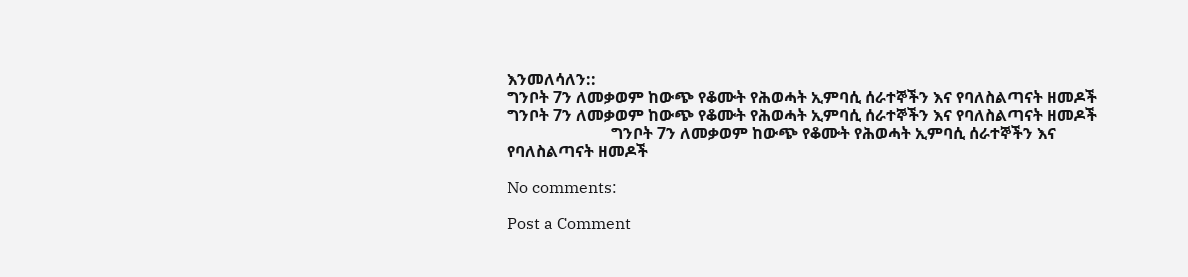እንመለሳለን::
ግንቦት 7ን ለመቃወም ከውጭ የቆሙት የሕወሓት ኢምባሲ ሰራተኞችን እና የባለስልጣናት ዘመዶች
ግንቦት 7ን ለመቃወም ከውጭ የቆሙት የሕወሓት ኢምባሲ ሰራተኞችን እና የባለስልጣናት ዘመዶች
                          ግንቦት 7ን ለመቃወም ከውጭ የቆሙት የሕወሓት ኢምባሲ ሰራተኞችን እና የባለስልጣናት ዘመዶች

No comments:

Post a Comment